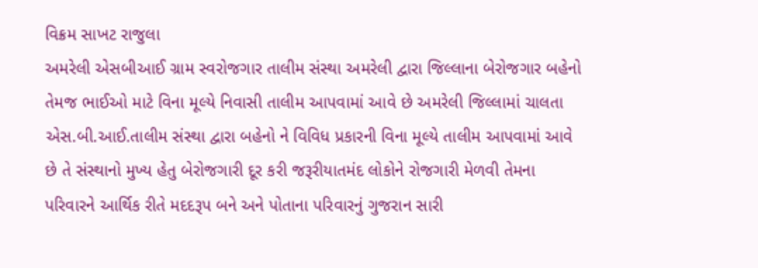વિક્રમ સાખટ રાજુલા
અમરેલી એસબીઆઈ ગ્રામ સ્વરોજગાર તાલીમ સંસ્થા અમરેલી દ્વારા જિલ્લાના બેરોજગાર બહેનો તેમજ ભાઈઓ માટે વિના મૂલ્યે નિવાસી તાલીમ આપવામાં આવે છે અમરેલી જિલ્લામાં ચાલતા એસ.બી.આઈ.તાલીમ સંસ્થા દ્વારા બહેનો ને વિવિધ પ્રકારની વિના મૂલ્યે તાલીમ આપવામાં આવે છે તે સંસ્થાનો મુખ્ય હેતુ બેરોજગારી દૂર કરી જરૂરીયાતમંદ લોકોને રોજગારી મેળવી તેમના પરિવારને આર્થિક રીતે મદદરૂપ બને અને પોતાના પરિવારનું ગુજરાન સારી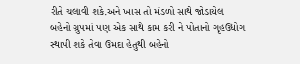રીતે ચલાવી શકે.અને ખાસ તો મંડળો સાથે જોડાયેલ બહેનો ગ્રુપમાં પણ એક સાથે કામ કરી ને પોતાનો ગૃહઉદ્યોગ સ્થાપી શકે તેવા ઉમદા હેતુથી બહેનો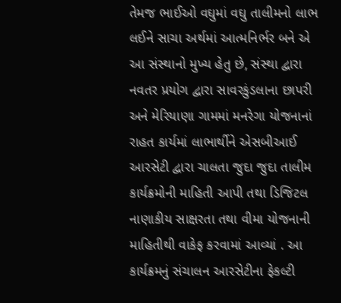તેમજ ભાઈઓ વઘુમાં વઘુ તાલીમનો લાભ લઈને સાચા અર્થમાં આત્મનિર્ભર બને એ આ સંસ્થાનો મુખ્ય હેતુ છે, સંસ્થા દ્વારા નવતર પ્રયોગ દ્વારા સાવરકુંડલાના છાપરી અને મેરિયાણા ગામમાં મનરેગા યોજનાનાં રાહત કાર્યમાં લાભાર્થીને એસબીઆઈ આરસેટી દ્વારા ચાલતા જુદા જુદા તાલીમ કાર્યક્રમોની માહિતી આપી તથા ડિજિટલ નાણાકીય સાક્ષરતા તથા વીમા યોજનાની માહિતીથી વાકેફ કરવામાં આવ્યાં . આ કાર્યક્રમનું સંચાલન આરસેટીના ફેકલ્ટી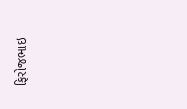ફિરોજભાઇ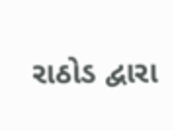રાઠોડ દ્વારા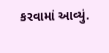કરવામાં આવ્યું.